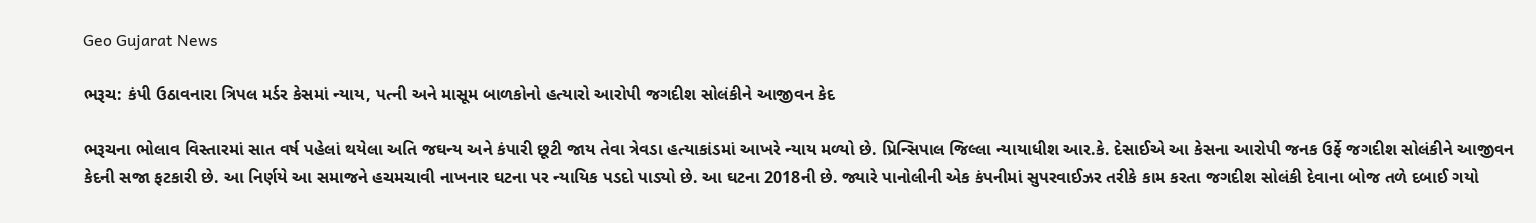Geo Gujarat News

ભરૂચ: કંપી ઉઠાવનારા ત્રિપલ મર્ડર કેસમાં ન્યાય, પત્ની અને માસૂમ બાળકોનો હત્યારો આરોપી જગદીશ સોલંકીને આજીવન કેદ

ભરૂચના ભોલાવ વિસ્તારમાં સાત વર્ષ પહેલાં થયેલા અતિ જઘન્ય અને કંપારી છૂટી જાય તેવા ત્રેવડા હત્યાકાંડમાં આખરે ન્યાય મળ્યો છે. પ્રિન્સિપાલ જિલ્લા ન્યાયાધીશ આર.કે. દેસાઈએ આ કેસના આરોપી જનક ઉર્ફે જગદીશ સોલંકીને આજીવન કેદની સજા ફટકારી છે. આ નિર્ણયે આ સમાજને હચમચાવી નાખનાર ઘટના પર ન્યાયિક પડદો પાડ્યો છે. આ ઘટના 2018ની છે. જ્યારે પાનોલીની એક કંપનીમાં સુપરવાઈઝર તરીકે કામ કરતા જગદીશ સોલંકી દેવાના બોજ તળે દબાઈ ગયો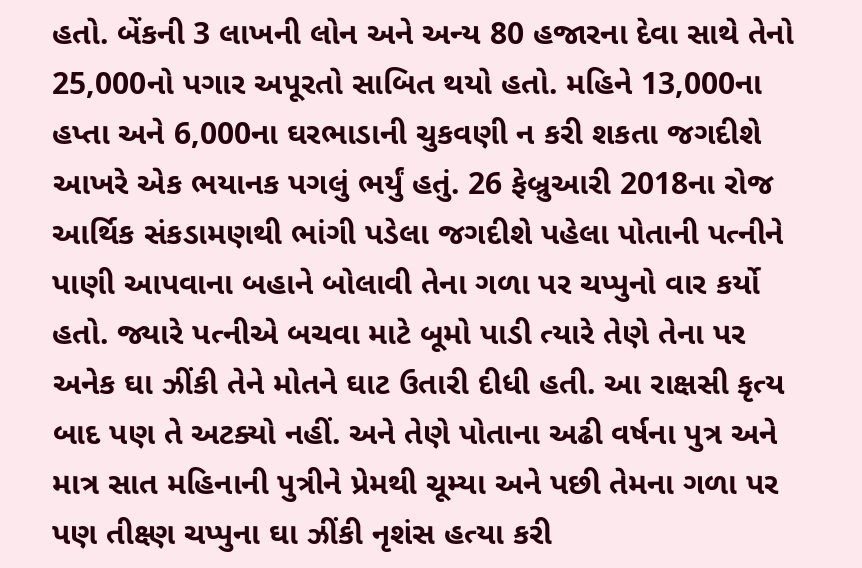હતો. બેંકની 3 લાખની લોન અને અન્ય 80 હજારના દેવા સાથે તેનો 25,000નો પગાર અપૂરતો સાબિત થયો હતો. મહિને 13,000ના હપ્તા અને 6,000ના ઘરભાડાની ચુકવણી ન કરી શકતા જગદીશે આખરે એક ભયાનક પગલું ભર્યું હતું. 26 ફેબ્રુઆરી 2018ના રોજ આર્થિક સંકડામણથી ભાંગી પડેલા જગદીશે પહેલા પોતાની પત્નીને પાણી આપવાના બહાને બોલાવી તેના ગળા પર ચપ્પુનો વાર કર્યો હતો. જ્યારે પત્નીએ બચવા માટે બૂમો પાડી ત્યારે તેણે તેના પર અનેક ઘા ઝીંકી તેને મોતને ઘાટ ઉતારી દીધી હતી. આ રાક્ષસી કૃત્ય બાદ પણ તે અટક્યો નહીં. અને તેણે પોતાના અઢી વર્ષના પુત્ર અને માત્ર સાત મહિનાની પુત્રીને પ્રેમથી ચૂમ્યા અને પછી તેમના ગળા પર પણ તીક્ષ્ણ ચપ્પુના ઘા ઝીંકી નૃશંસ હત્યા કરી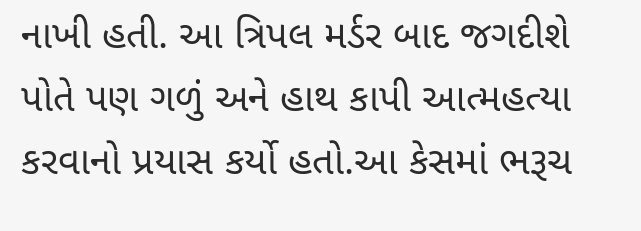નાખી હતી. આ ત્રિપલ મર્ડર બાદ જગદીશે પોતે પણ ગળું અને હાથ કાપી આત્મહત્યા કરવાનો પ્રયાસ કર્યો હતો.આ કેસમાં ભરૂચ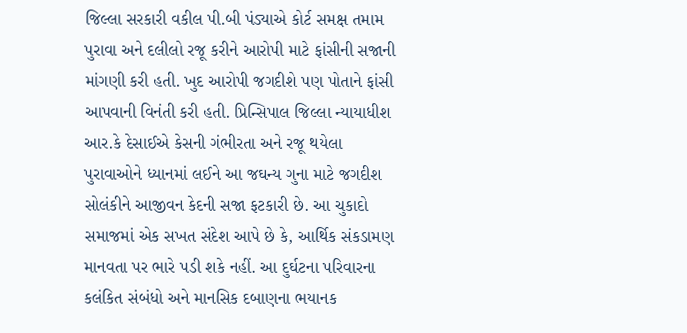જિલ્લા સરકારી વકીલ પી.બી પંડ્યાએ કોર્ટ સમક્ષ તમામ પુરાવા અને દલીલો રજૂ કરીને આરોપી માટે ફાંસીની સજાની માંગણી કરી હતી. ખુદ આરોપી જગદીશે પણ પોતાને ફાંસી આપવાની વિનંતી કરી હતી. પ્રિન્સિપાલ જિલ્લા ન્યાયાધીશ આર.કે દેસાઈએ કેસની ગંભીરતા અને રજૂ થયેલા પુરાવાઓને ધ્યાનમાં લઈને આ જઘન્ય ગુના માટે જગદીશ સોલંકીને આજીવન કેદની સજા ફટકારી છે. આ ચુકાદો સમાજમાં એક સખત સંદેશ આપે છે કે, આર્થિક સંકડામણ માનવતા પર ભારે પડી શકે નહીં. આ દુર્ઘટના પરિવારના કલંકિત સંબંધો અને માનસિક દબાણના ભયાનક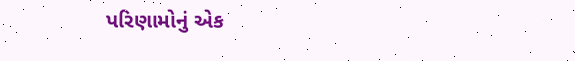પરિણામોનું એક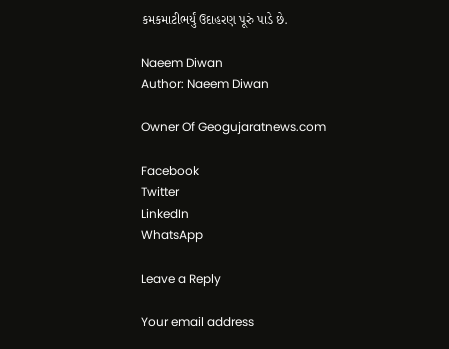કમકમાટીભર્યું ઉદાહરણ પૂરું પાડે છે.

Naeem Diwan
Author: Naeem Diwan

Owner Of Geogujaratnews.com

Facebook
Twitter
LinkedIn
WhatsApp

Leave a Reply

Your email address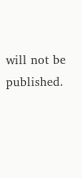will not be published.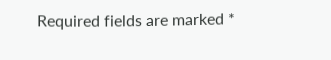Required fields are marked *